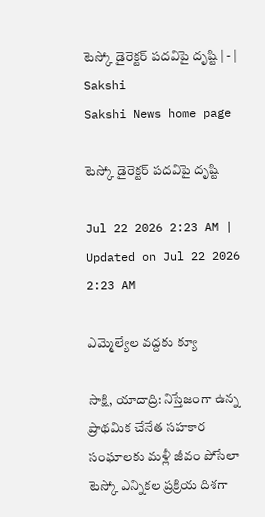టెస్కో డైరెక్టర్‌ పదవిపై దృష్టి | - | Sakshi
Sakshi News home page

టెస్కో డైరెక్టర్‌ పదవిపై దృష్టి

Jul 22 2026 2:23 AM | Updated on Jul 22 2026 2:23 AM

ఎమ్మెల్యేల వద్దకు క్యూ

సాక్షి, యాదాద్రి: నిస్తేజంగా ఉన్న ప్రాథమిక చేనేత సహకార సంఘాలకు మళ్లీ జీవం పోసేలా టెస్కో ఎన్నికల ప్రక్రియ దిశగా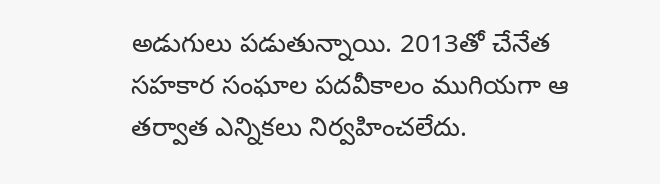అడుగులు పడుతున్నాయి. 2013తో చేనేత సహకార సంఘాల పదవీకాలం ముగియగా ఆ తర్వాత ఎన్నికలు నిర్వహించలేదు.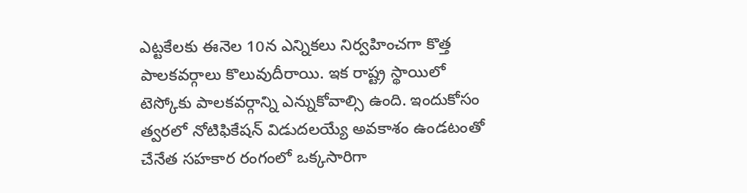ఎట్టకేలకు ఈనెల 10న ఎన్నికలు నిర్వహించగా కొత్త పాలకవర్గాలు కొలువుదీరాయి. ఇక రాష్ట్ర స్థాయిలో టెస్కోకు పాలకవర్గాన్ని ఎన్నుకోవాల్సి ఉంది. ఇందుకోసం త్వరలో నోటిఫికేషన్‌ విడుదలయ్యే అవకాశం ఉండటంతో చేనేత సహకార రంగంలో ఒక్కసారిగా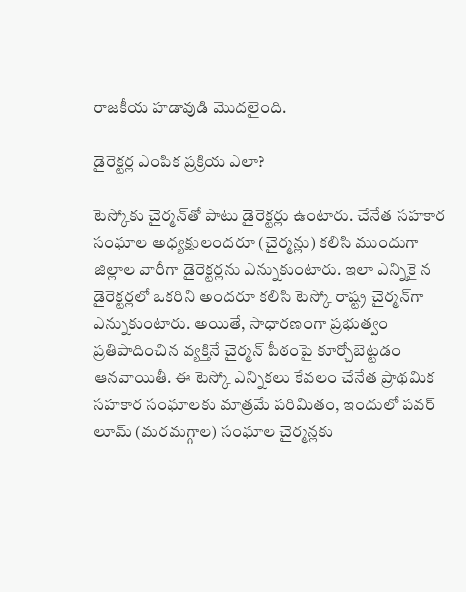రాజకీయ హడావుడి మొదలైంది.

డైరెక్టర్ల ఎంపిక ప్రక్రియ ఎలా?

టెస్కోకు చైర్మన్‌తో పాటు డైరెక్టర్లు ఉంటారు. చేనేత సహకార సంఘాల అధ్యక్షులందరూ (చైర్మన్లు) కలిసి ముందుగా జిల్లాల వారీగా డైరెక్టర్లను ఎన్నుకుంటారు. ఇలా ఎన్నికై న డైరెక్టర్లలో ఒకరిని అందరూ కలిసి టెస్కో రాష్ట్ర చైర్మన్‌గా ఎన్నుకుంటారు. అయితే, సాధారణంగా ప్రభుత్వం ప్రతిపాదించిన వ్యక్తినే చైర్మన్‌ పీఠంపై కూర్చోబెట్టడం ఆనవాయితీ. ఈ టెస్కో ఎన్నికలు కేవలం చేనేత ప్రాథమిక సహకార సంఘాలకు మాత్రమే పరిమితం, ఇందులో పవర్‌ లూమ్‌ (మరమగ్గాల) సంఘాల చైర్మన్లకు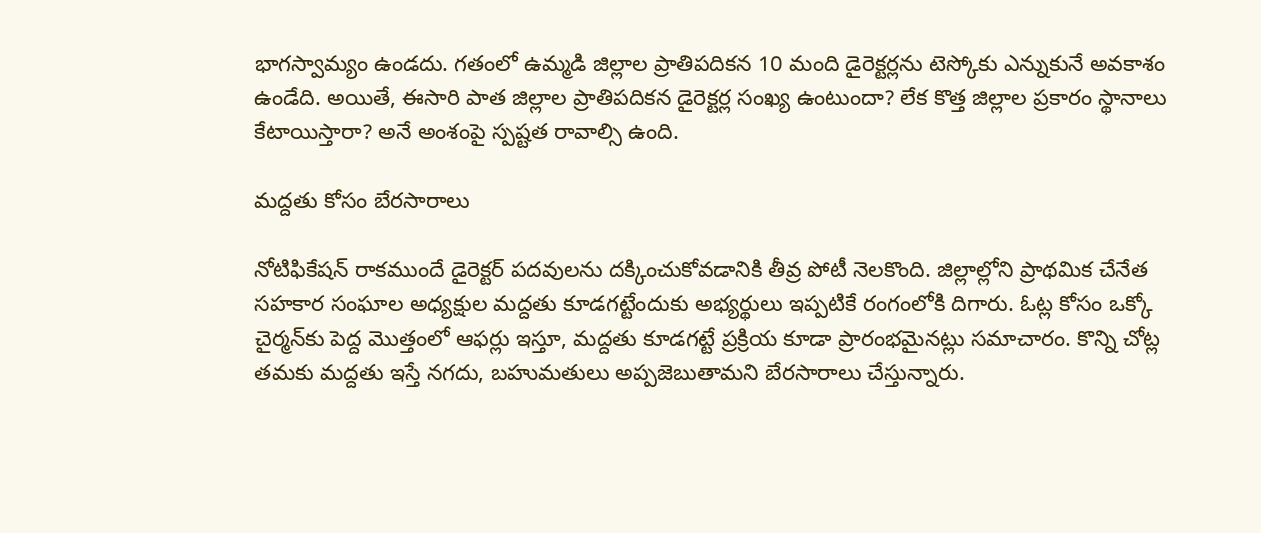భాగస్వామ్యం ఉండదు. గతంలో ఉమ్మడి జిల్లాల ప్రాతిపదికన 10 మంది డైరెక్టర్లను టెస్కోకు ఎన్నుకునే అవకాశం ఉండేది. అయితే, ఈసారి పాత జిల్లాల ప్రాతిపదికన డైరెక్టర్ల సంఖ్య ఉంటుందా? లేక కొత్త జిల్లాల ప్రకారం స్థానాలు కేటాయిస్తారా? అనే అంశంపై స్పష్టత రావాల్సి ఉంది.

మద్దతు కోసం బేరసారాలు

నోటిఫికేషన్‌ రాకముందే డైరెక్టర్‌ పదవులను దక్కించుకోవడానికి తీవ్ర పోటీ నెలకొంది. జిల్లాల్లోని ప్రాథమిక చేనేత సహకార సంఘాల అధ్యక్షుల మద్దతు కూడగట్టేందుకు అభ్యర్థులు ఇప్పటికే రంగంలోకి దిగారు. ఓట్ల కోసం ఒక్కో చైర్మన్‌కు పెద్ద మొత్తంలో ఆఫర్లు ఇస్తూ, మద్దతు కూడగట్టే ప్రక్రియ కూడా ప్రారంభమైనట్లు సమాచారం. కొన్ని చోట్ల తమకు మద్దతు ఇస్తే నగదు, బహుమతులు అప్పజెబుతామని బేరసారాలు చేస్తున్నారు.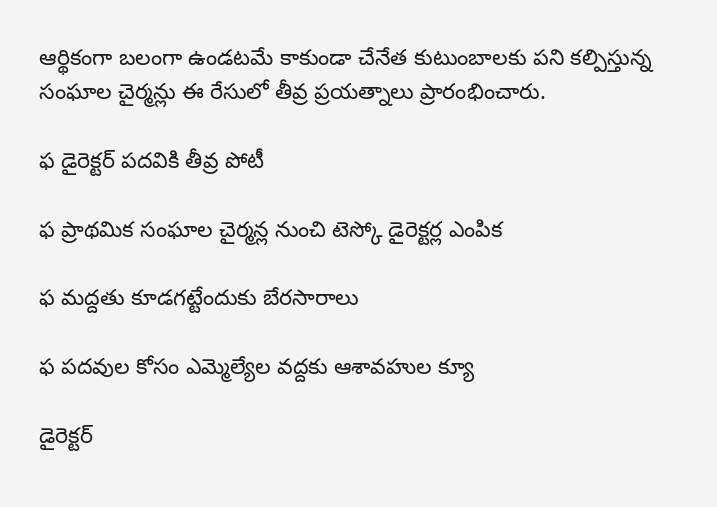ఆర్థికంగా బలంగా ఉండటమే కాకుండా చేనేత కుటుంబాలకు పని కల్పిస్తున్న సంఘాల చైర్మన్లు ఈ రేసులో తీవ్ర ప్రయత్నాలు ప్రారంభించారు.

ఫ డైరెక్టర్‌ పదవికి తీవ్ర పోటీ

ఫ ప్రాథమిక సంఘాల చైర్మన్ల నుంచి టెస్కో డైరెక్టర్ల ఎంపిక

ఫ మద్దతు కూడగట్టేందుకు బేరసారాలు

ఫ పదవుల కోసం ఎమ్మెల్యేల వద్దకు ఆశావహుల క్యూ

డైరెక్టర్‌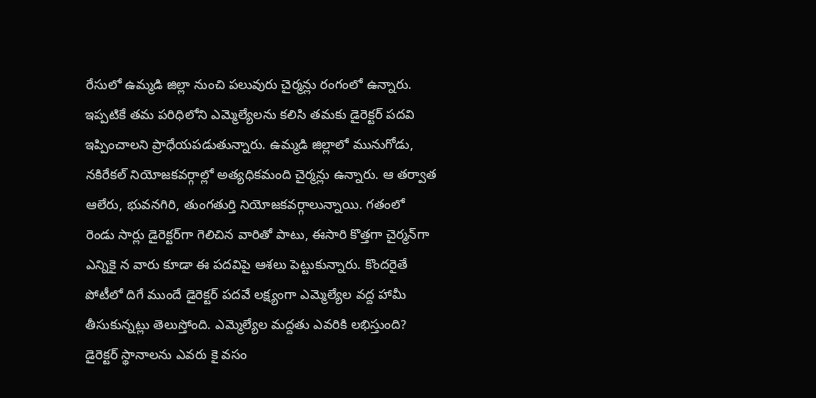రేసులో ఉమ్మడి జిల్లా నుంచి పలువురు చైర్మన్లు రంగంలో ఉన్నారు. ఇప్పటికే తమ పరిధిలోని ఎమ్మెల్యేలను కలిసి తమకు డైరెక్టర్‌ పదవి ఇప్పించాలని ప్రాధేయపడుతున్నారు. ఉమ్మడి జిల్లాలో మునుగోడు, నకిరేకల్‌ నియోజకవర్గాల్లో అత్యధికమంది చైర్మన్లు ఉన్నారు. ఆ తర్వాత ఆలేరు, భువనగిరి, తుంగతుర్తి నియోజకవర్గాలున్నాయి. గతంలో రెండు సార్లు డైరెక్టర్‌గా గెలిచిన వారితో పాటు, ఈసారి కొత్తగా చైర్మన్‌గా ఎన్నికై న వారు కూడా ఈ పదవిపై ఆశలు పెట్టుకున్నారు. కొందరైతే పోటీలో దిగే ముందే డైరెక్టర్‌ పదవే లక్ష్యంగా ఎమ్మెల్యేల వద్ద హామీ తీసుకున్నట్లు తెలుస్తోంది. ఎమ్మెల్యేల మద్దతు ఎవరికి లభిస్తుంది? డైరెక్టర్‌ స్థానాలను ఎవరు కై వసం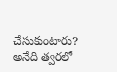చేసుకుంటారు? అనేది త్వరలో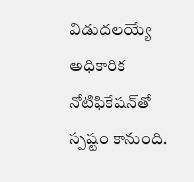విడుదలయ్యే అధికారిక నోటిఫికేషన్‌తో స్పష్టం కానుంది.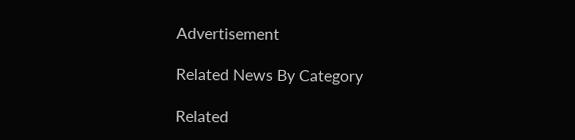Advertisement

Related News By Category

Related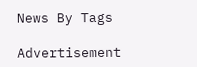News By Tags

Advertisement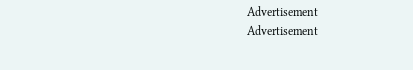Advertisement
Advertisement